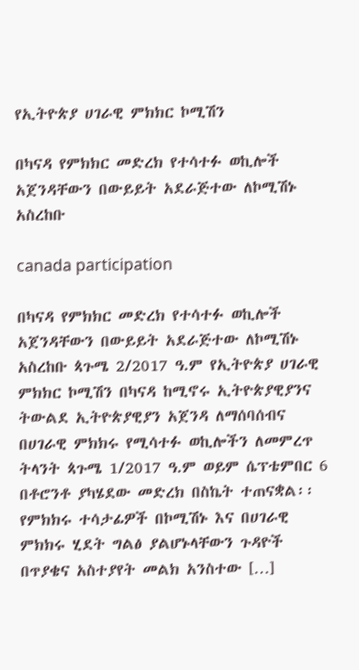የኢትዮጵያ ሀገራዊ ምክክር ኮሚሽን

በካናዳ የምክክር መድረክ የተሳተፉ ወኪሎች አጀንዳቸውን በውይይት አደራጅተው ለኮሚሽኑ አስረከቡ

canada participation

በካናዳ የምክክር መድረክ የተሳተፉ ወኪሎች አጀንዳቸውን በውይይት አደራጅተው ለኮሚሽኑ አስረከቡ ጳጉሜ 2/2017 ዓ.ም የኢትዮጵያ ሀገራዊ ምክክር ኮሚሽን በካናዳ ከሚኖሩ ኢትዮጵያዊያንና ትውልደ ኢትዮጵያዊያን አጀንዳ ለማሰባሰብና በሀገራዊ ምክክሩ የሚሳተፉ ወኪሎችን ለመምረጥ ትላንት ጳጉሜ 1/2017 ዓ.ም ወይም ሴፕቴምበር 6 በቶሮንቶ ያካሄደው መድረክ በስኬት ተጠናቋል፡፡ የምክክሩ ተሳታፊዎች በኮሚሽኑ እና በሀገራዊ ምክክሩ ሂደት ግልፅ ያልሆኑላቸውን ጉዳዮች በጥያቄና አስተያየት መልክ አንስተው […]